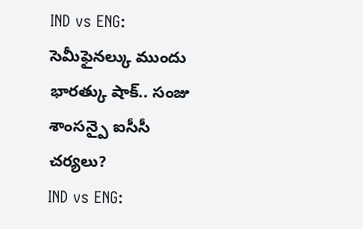IND vs ENG: సెమీఫైనల్కు ముందు భారత్కు షాక్.. సంజు శాంసన్పై ఐసీసీ చర్యలు?
IND vs ENG: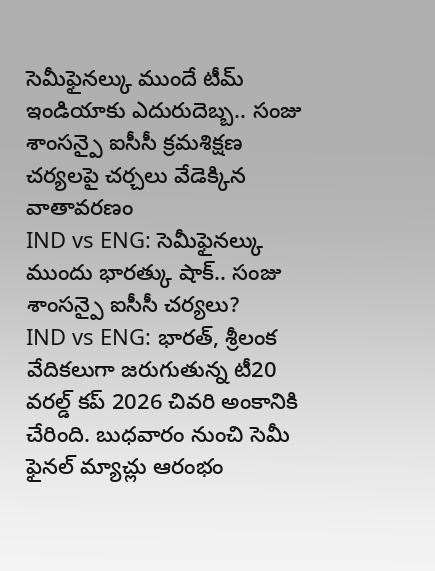సెమీఫైనల్కు ముందే టీమ్ ఇండియాకు ఎదురుదెబ్బ.. సంజు శాంసన్పై ఐసీసీ క్రమశిక్షణ చర్యలపై చర్చలు వేడెక్కిన వాతావరణం
IND vs ENG: సెమీఫైనల్కు ముందు భారత్కు షాక్.. సంజు శాంసన్పై ఐసీసీ చర్యలు?
IND vs ENG: భారత్, శ్రీలంక వేదికలుగా జరుగుతున్న టీ20 వరల్డ్ కప్ 2026 చివరి అంకానికి చేరింది. బుధవారం నుంచి సెమీ ఫైనల్ మ్యాచ్లు ఆరంభం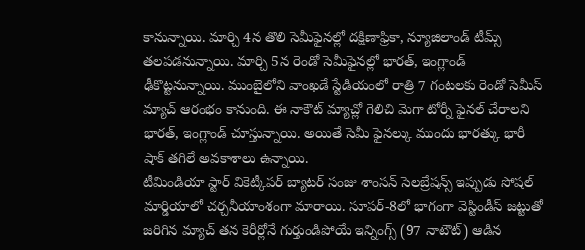కానున్నాయి. మార్చి 4న తొలి సెమీఫైనల్లో దక్షిణాఫ్రికా, న్యూజిలాండ్ టీమ్స్ తలపడనున్నాయి. మార్చి 5న రెండో సెమీఫైనల్లో భారత్, ఇంగ్లాండ్ ఢీకొట్టనున్నాయి. ముంబైలోని వాంఖడే స్టేడియంలో రాత్రి 7 గంటలకు రెండో సెమీస్ మ్యాచ్ ఆరంభం కానుంది. ఈ నాకౌట్ మ్యాచ్లో గెలిచి మెగా టోర్నీ ఫైనల్ చేరాలని భారత్, ఇంగ్లాండ్ చూస్తున్నాయి. అయితే సెమీ ఫైనల్కు ముందు భారత్కు భారీ షాక్ తగిలే అవకాశాలు ఉన్నాయి.
టీమిండియా స్టార్ వికెట్కీపర్ బ్యాటర్ సంజు శాంసన్ సెలబ్రేషన్స్ ఇప్పుడు సోషల్ మార్డియాలో చర్చనీయాంశంగా మారాయి. సూపర్-8లో భాగంగా వెస్టిండీస్ జట్టుతో జరిగిన మ్యాచ్ తన కెరీర్లోనే గుర్తుండిపోయే ఇన్నింగ్స్ (97 నాటౌట్) ఆడిన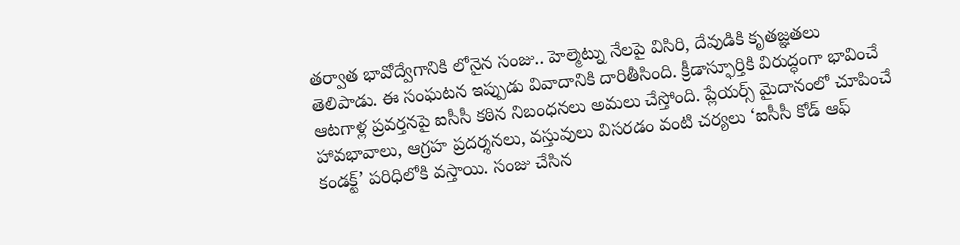తర్వాత భావోద్వేగానికి లోనైన సంజు.. హెల్మెట్ను నేలపై విసిరి, దేవుడికి కృతజ్ఞతలు తెలిపాడు. ఈ సంఘటన ఇప్పుడు వివాదానికి దారితీసింది. క్రీడాస్ఫూర్తికి విరుద్ధంగా భావించే ఆటగాళ్ల ప్రవర్తనపై ఐసీసీ కఠిన నిబంధనలు అమలు చేస్తోంది. ప్లేయర్స్ మైదానంలో చూపించే హావభావాలు, ఆగ్రహ ప్రదర్శనలు, వస్తువులు విసరడం వంటి చర్యలు ‘ఐసీసీ కోడ్ ఆఫ్ కండక్ట్’ పరిధిలోకి వస్తాయి. సంజు చేసిన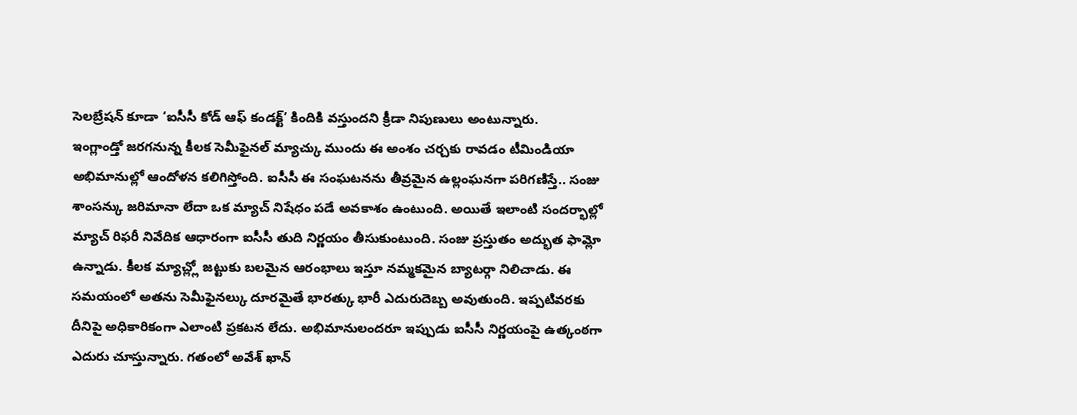సెలబ్రేషన్ కూడా ‘ఐసీసీ కోడ్ ఆఫ్ కండక్ట్’ కిందికి వస్తుందని క్రీడా నిపుణులు అంటున్నారు.
ఇంగ్లాండ్తో జరగనున్న కీలక సెమీఫైనల్ మ్యాచ్కు ముందు ఈ అంశం చర్చకు రావడం టీమిండియా అభిమానుల్లో ఆందోళన కలిగిస్తోంది. ఐసీసీ ఈ సంఘటనను తీవ్రమైన ఉల్లంఘనగా పరిగణిస్తే.. సంజు శాంసన్కు జరిమానా లేదా ఒక మ్యాచ్ నిషేధం పడే అవకాశం ఉంటుంది. అయితే ఇలాంటి సందర్భాల్లో మ్యాచ్ రిఫరీ నివేదిక ఆధారంగా ఐసీసీ తుది నిర్ణయం తీసుకుంటుంది. సంజు ప్రస్తుతం అద్భుత ఫామ్లో ఉన్నాడు. కీలక మ్యాచ్ల్లో జట్టుకు బలమైన ఆరంభాలు ఇస్తూ నమ్మకమైన బ్యాటర్గా నిలిచాడు. ఈ సమయంలో అతను సెమీఫైనల్కు దూరమైతే భారత్కు భారీ ఎదురుదెబ్బ అవుతుంది. ఇప్పటివరకు దీనిపై అధికారికంగా ఎలాంటి ప్రకటన లేదు. అభిమానులందరూ ఇప్పుడు ఐసీసీ నిర్ణయంపై ఉత్కంఠగా ఎదురు చూస్తున్నారు. గతంలో అవేశ్ ఖాన్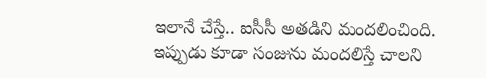ఇలానే చేస్తే.. ఐసీసీ అతడిని మందలించింది. ఇప్పుడు కూడా సంజును మందలిస్తే చాలని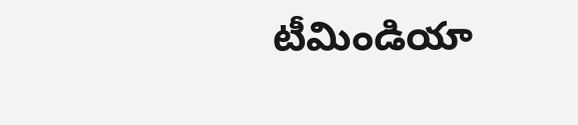టీమిండియా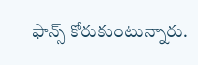ఫాన్స్ కోరుకుంటున్నారు.